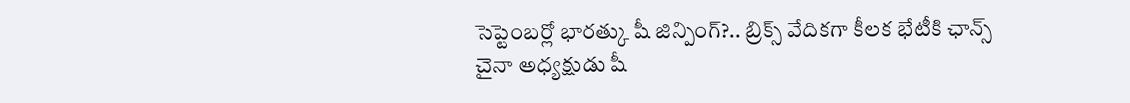సెప్టెంబర్లో భారత్కు షీ జిన్పింగ్?.. బ్రిక్స్ వేదికగా కీలక భేటీకి ఛాన్స్
చైనా అధ్యక్షుడు షీ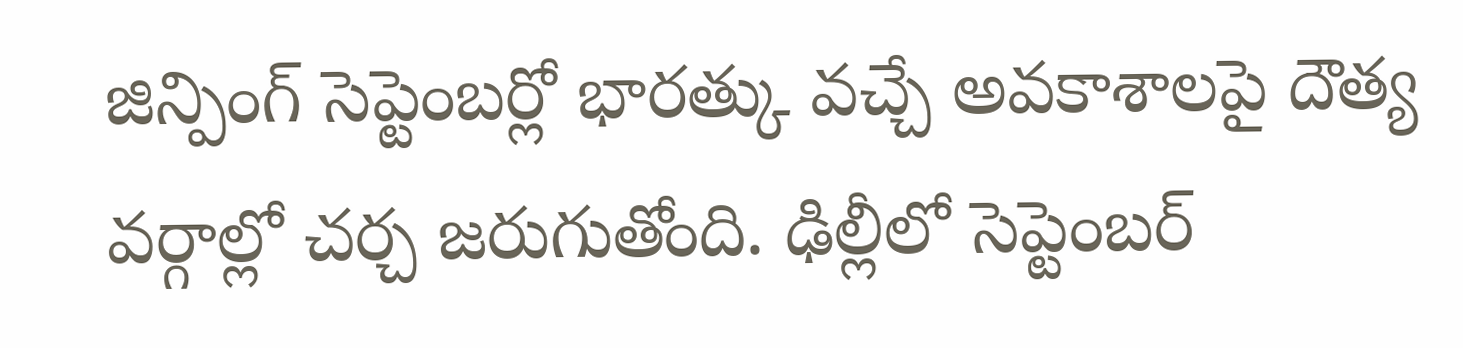జిన్పింగ్ సెప్టెంబర్లో భారత్కు వచ్చే అవకాశాలపై దౌత్య వర్గాల్లో చర్చ జరుగుతోంది. ఢిల్లీలో సెప్టెంబర్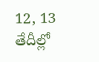12, 13 తేదీల్లో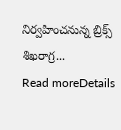నిర్వహించనున్న బ్రిక్స్ శిఖరాగ్ర...
Read moreDetails